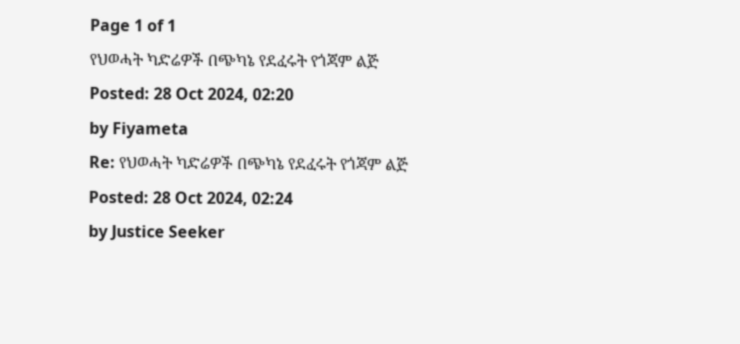Page 1 of 1
የህወሓት ካድሬዎች በጭካኔ የደፈሩት የጎጃም ልጅ
Posted: 28 Oct 2024, 02:20
by Fiyameta
Re: የህወሓት ካድሬዎች በጭካኔ የደፈሩት የጎጃም ልጅ
Posted: 28 Oct 2024, 02:24
by Justice Seeker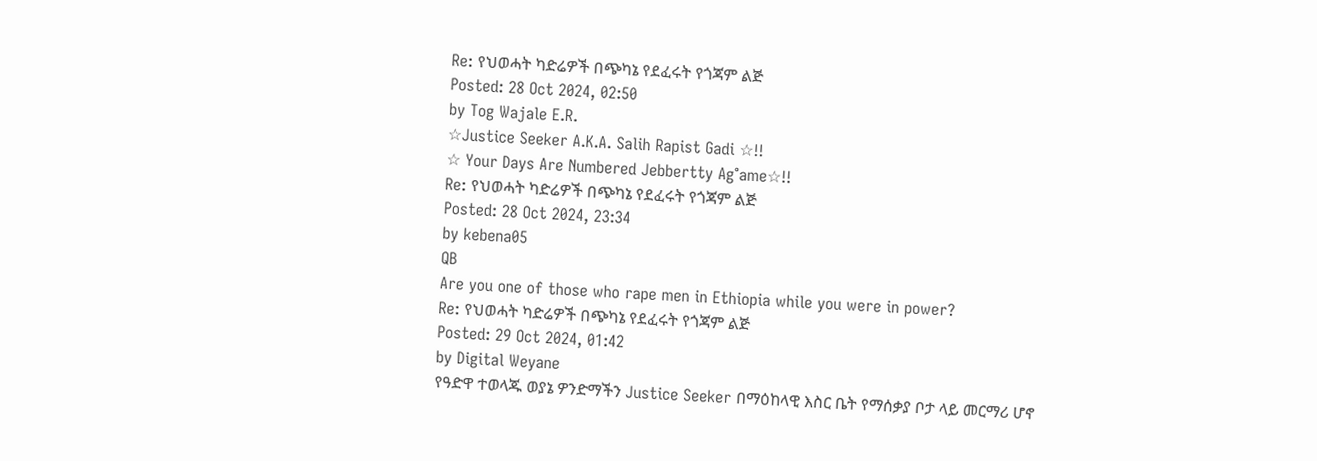Re: የህወሓት ካድሬዎች በጭካኔ የደፈሩት የጎጃም ልጅ
Posted: 28 Oct 2024, 02:50
by Tog Wajale E.R.
☆Justice Seeker A.K.A. Salih Rapist Gadi ☆!!
☆ Your Days Are Numbered Jebbertty Ag°ame☆!!
Re: የህወሓት ካድሬዎች በጭካኔ የደፈሩት የጎጃም ልጅ
Posted: 28 Oct 2024, 23:34
by kebena05
QB
Are you one of those who rape men in Ethiopia while you were in power?
Re: የህወሓት ካድሬዎች በጭካኔ የደፈሩት የጎጃም ልጅ
Posted: 29 Oct 2024, 01:42
by Digital Weyane
የዓድዋ ተወላጁ ወያኔ ዎንድማችን Justice Seeker በማዕከላዊ እስር ቤት የማሰቃያ ቦታ ላይ መርማሪ ሆኖ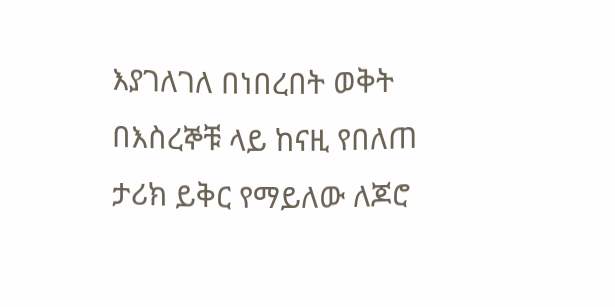እያገለገለ በነበረበት ወቅት በእስረኞቹ ላይ ከናዚ የበለጠ ታሪክ ይቅር የማይለው ለጆሮ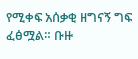የሚቀፍ አሰቃቂ ዘግናኝ ግፍ ፈፅሟል። ቡዙ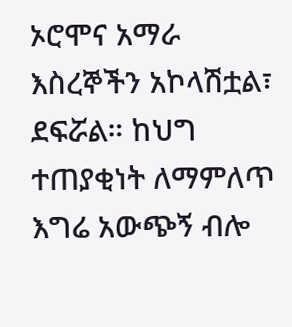ኦሮሞና አማራ እስረኞችን አኮላሽቷል፣ ደፍሯል። ከህግ ተጠያቂነት ለማምለጥ እግሬ አውጭኝ ብሎ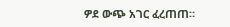ዎደ ውጭ አገር ፈረጠጠ።